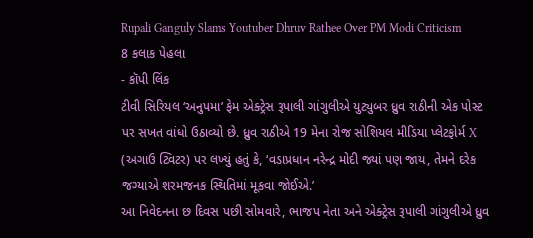Rupali Ganguly Slams Youtuber Dhruv Rathee Over PM Modi Criticism
8 કલાક પેહલા
- કૉપી લિંક
ટીવી સિરિયલ ‘અનુપમા’ ફેમ એક્ટ્રેસ રૂપાલી ગાંગુલીએ યુટ્યુબર ધ્રુવ રાઠીની એક પોસ્ટ પર સખત વાંધો ઉઠાવ્યો છે. ધ્રુવ રાઠીએ 19 મેના રોજ સોશિયલ મીડિયા પ્લેટફોર્મ X (અગાઉ ટ્વિટર) પર લખ્યું હતું કે, ‘વડાપ્રધાન નરેન્દ્ર મોદી જ્યાં પણ જાય, તેમને દરેક જગ્યાએ શરમજનક સ્થિતિમાં મૂકવા જોઈએ.’
આ નિવેદનના છ દિવસ પછી સોમવારે, ભાજપ નેતા અને એક્ટ્રેસ રૂપાલી ગાંગુલીએ ધ્રુવ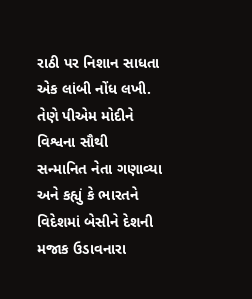રાઠી પર નિશાન સાધતા એક લાંબી નોંધ લખી. તેણે પીએમ મોદીને વિશ્વના સૌથી સન્માનિત નેતા ગણાવ્યા અને કહ્યું કે ભારતને વિદેશમાં બેસીને દેશની મજાક ઉડાવનારા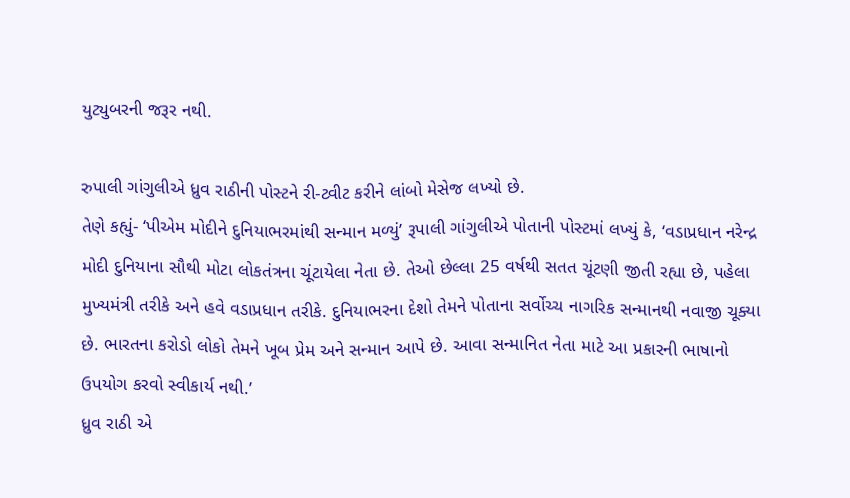યુટ્યુબરની જરૂર નથી.

રુપાલી ગાંગુલીએ ધ્રુવ રાઠીની પોસ્ટને રી-ટ્વીટ કરીને લાંબો મેસેજ લખ્યો છે.
તેણે કહ્યું- ‘પીએમ મોદીને દુનિયાભરમાંથી સન્માન મળ્યું’ રૂપાલી ગાંગુલીએ પોતાની પોસ્ટમાં લખ્યું કે, ‘વડાપ્રધાન નરેન્દ્ર મોદી દુનિયાના સૌથી મોટા લોકતંત્રના ચૂંટાયેલા નેતા છે. તેઓ છેલ્લા 25 વર્ષથી સતત ચૂંટણી જીતી રહ્યા છે, પહેલા મુખ્યમંત્રી તરીકે અને હવે વડાપ્રધાન તરીકે. દુનિયાભરના દેશો તેમને પોતાના સર્વોચ્ચ નાગરિક સન્માનથી નવાજી ચૂક્યા છે. ભારતના કરોડો લોકો તેમને ખૂબ પ્રેમ અને સન્માન આપે છે. આવા સન્માનિત નેતા માટે આ પ્રકારની ભાષાનો ઉપયોગ કરવો સ્વીકાર્ય નથી.’
ધ્રુવ રાઠી એ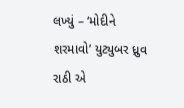લખ્યું – ‘મોદીને શરમાવો’ યુટ્યુબર ધ્રુવ રાઠી એ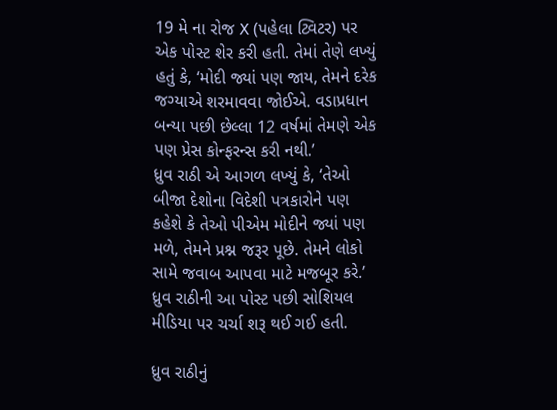19 મે ના રોજ X (પહેલા ટ્વિટર) પર એક પોસ્ટ શેર કરી હતી. તેમાં તેણે લખ્યું હતું કે, ‘મોદી જ્યાં પણ જાય, તેમને દરેક જગ્યાએ શરમાવવા જોઈએ. વડાપ્રધાન બન્યા પછી છેલ્લા 12 વર્ષમાં તેમણે એક પણ પ્રેસ કોન્ફરન્સ કરી નથી.’
ધ્રુવ રાઠી એ આગળ લખ્યું કે, ‘તેઓ બીજા દેશોના વિદેશી પત્રકારોને પણ કહેશે કે તેઓ પીએમ મોદીને જ્યાં પણ મળે, તેમને પ્રશ્ન જરૂર પૂછે. તેમને લોકો સામે જવાબ આપવા માટે મજબૂર કરે.’ ધ્રુવ રાઠીની આ પોસ્ટ પછી સોશિયલ મીડિયા પર ચર્ચા શરૂ થઈ ગઈ હતી.

ધ્રુવ રાઠીનું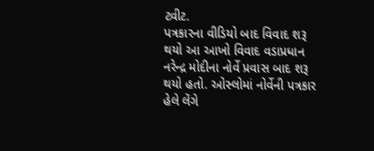ટ્વીટ.
પત્રકારના વીડિયો બાદ વિવાદ શરૂ થયો આ આખો વિવાદ વડાપ્રધાન નરેન્દ્ર મોદીના નોર્વે પ્રવાસ બાદ શરૂ થયો હતો. ઓસ્લોમાં નોર્વેની પત્રકાર હેલે લેંગે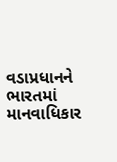વડાપ્રધાનને ભારતમાં માનવાધિકાર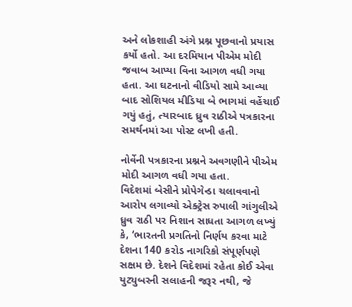અને લોકશાહી અંગે પ્રશ્ન પૂછવાનો પ્રયાસ કર્યો હતો. આ દરમિયાન પીએમ મોદી જવાબ આપ્યા વિના આગળ વધી ગયા હતા. આ ઘટનાનો વીડિયો સામે આવ્યા બાદ સોશિયલ મીડિયા બે ભાગમાં વહેંચાઈ ગયું હતું, ત્યારબાદ ધ્રુવ રાઠીએ પત્રકારના સમર્થનમાં આ પોસ્ટ લખી હતી.

નોર્વેની પત્રકારના પ્રશ્નને અવગણીને પીએમ મોદી આગળ વધી ગયા હતા.
વિદેશમાં બેસીને પ્રોપેગેન્ડા ચલાવવાનો આરોપ લગાવ્યો એક્ટ્રેસ રુપાલી ગાંગુલીએ ધ્રુવ રાઠી પર નિશાન સાધતા આગળ લખ્યું કે, ‘ભારતની પ્રગતિનો નિર્ણય કરવા માટે દેશના 140 કરોડ નાગરિકો સંપૂર્ણપણે સક્ષમ છે. દેશને વિદેશમાં રહેતા કોઈ એવા યુટ્યુબરની સલાહની જરૂર નથી, જે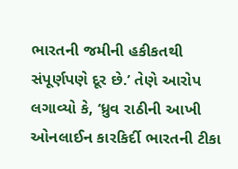ભારતની જમીની હકીકતથી સંપૂર્ણપણે દૂર છે.’ તેણે આરોપ લગાવ્યો કે, ‘ધ્રુવ રાઠીની આખી ઓનલાઈન કારકિર્દી ભારતની ટીકા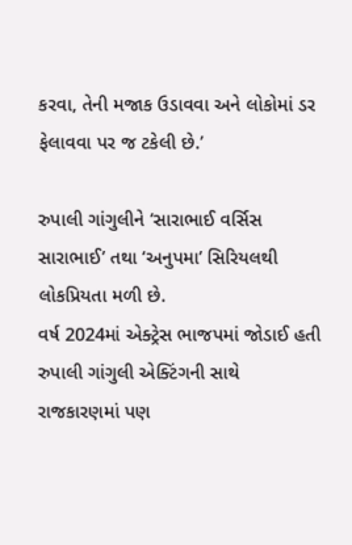કરવા, તેની મજાક ઉડાવવા અને લોકોમાં ડર ફેલાવવા પર જ ટકેલી છે.’

રુપાલી ગાંગુલીને ‘સારાભાઈ વર્સિસ સારાભાઈ’ તથા ‘અનુપમા’ સિરિયલથી લોકપ્રિયતા મળી છે.
વર્ષ 2024માં એક્ટ્રેસ ભાજપમાં જોડાઈ હતી રુપાલી ગાંગુલી એક્ટિંગની સાથે રાજકારણમાં પણ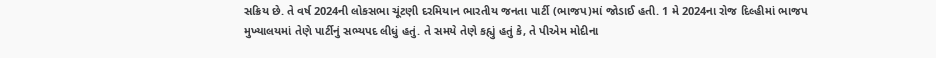સક્રિય છે. તે વર્ષ 2024ની લોકસભા ચૂંટણી દરમિયાન ભારતીય જનતા પાર્ટી (ભાજપ)માં જોડાઈ હતી. 1 મે 2024ના રોજ દિલ્હીમાં ભાજપ મુખ્યાલયમાં તેણે પાર્ટીનું સભ્યપદ લીધું હતું. તે સમયે તેણે કહ્યું હતું કે, તે પીએમ મોદીના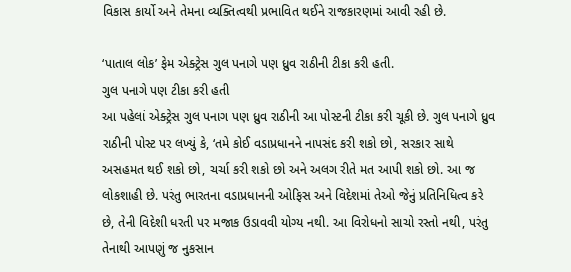વિકાસ કાર્યો અને તેમના વ્યક્તિત્વથી પ્રભાવિત થઈને રાજકારણમાં આવી રહી છે.

‘પાતાલ લોક’ ફેમ એક્ટ્રેસ ગુલ પનાગે પણ ધ્રુવ રાઠીની ટીકા કરી હતી.
ગુલ પનાગે પણ ટીકા કરી હતી
આ પહેલાં એક્ટ્રેસ ગુલ પનાગ પણ ધ્રુવ રાઠીની આ પોસ્ટની ટીકા કરી ચૂકી છે. ગુલ પનાગે ધ્રુવ રાઠીની પોસ્ટ પર લખ્યું કે, ‘તમે કોઈ વડાપ્રધાનને નાપસંદ કરી શકો છો, સરકાર સાથે અસહમત થઈ શકો છો, ચર્ચા કરી શકો છો અને અલગ રીતે મત આપી શકો છો. આ જ લોકશાહી છે. પરંતુ ભારતના વડાપ્રધાનની ઓફિસ અને વિદેશમાં તેઓ જેનું પ્રતિનિધિત્વ કરે છે, તેની વિદેશી ધરતી પર મજાક ઉડાવવી યોગ્ય નથી. આ વિરોધનો સાચો રસ્તો નથી, પરંતુ તેનાથી આપણું જ નુકસાન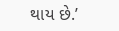થાય છે.’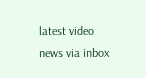latest video
news via inbox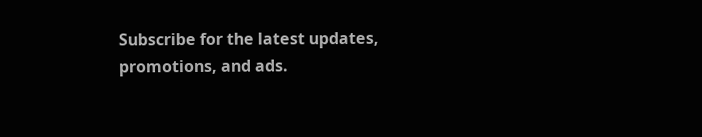Subscribe for the latest updates, promotions, and ads.